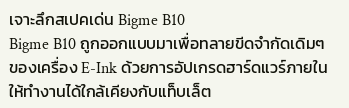เจาะลึกสเปคเด่น Bigme B10
Bigme B10 ถูกออกแบบมาเพื่อทลายขีดจำกัดเดิมๆ ของเครื่อง E-Ink ด้วยการอัปเกรดฮาร์ดแวร์ภายในให้ทำงานได้ใกล้เคียงกับแท็บเล็ต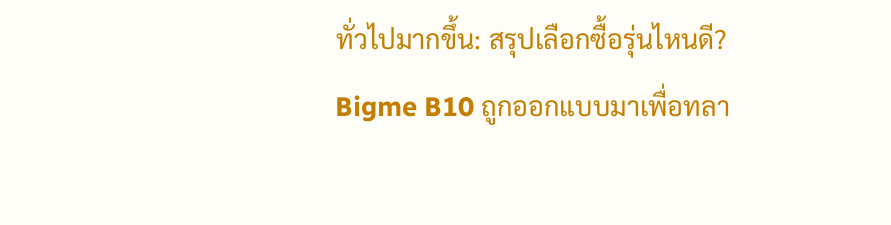ทั่วไปมากขึ้น: สรุปเลือกซื้อรุ่นไหนดี?
Bigme B10 ถูกออกแบบมาเพื่อทลา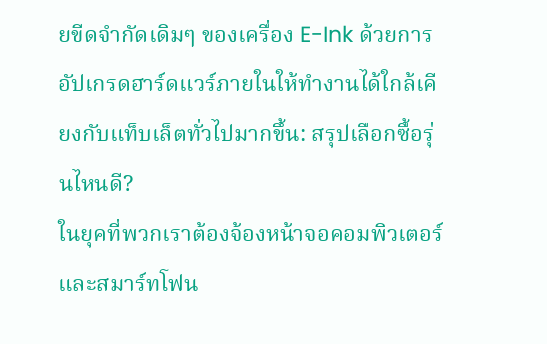ยขีดจำกัดเดิมๆ ของเครื่อง E-Ink ด้วยการอัปเกรดฮาร์ดแวร์ภายในให้ทำงานได้ใกล้เคียงกับแท็บเล็ตทั่วไปมากขึ้น: สรุปเลือกซื้อรุ่นไหนดี?
ในยุคที่พวกเราต้องจ้องหน้าจอคอมพิวเตอร์และสมาร์ทโฟน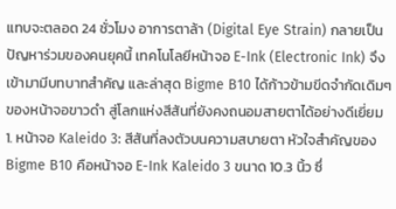แทบจะตลอด 24 ชั่วโมง อาการตาล้า (Digital Eye Strain) กลายเป็นปัญหาร่วมของคนยุคนี้ เทคโนโลยีหน้าจอ E-Ink (Electronic Ink) จึงเข้ามามีบทบาทสำคัญ และล่าสุด Bigme B10 ได้ก้าวข้ามขีดจำกัดเดิมๆ ของหน้าจอขาวดำ สู่โลกแห่งสีสันที่ยังคงถนอมสายตาได้อย่างดีเยี่ยม 1. หน้าจอ Kaleido 3: สีสันที่ลงตัวบนความสบายตา หัวใจสำคัญของ Bigme B10 คือหน้าจอ E-Ink Kaleido 3 ขนาด 10.3 นิ้ว ซึ่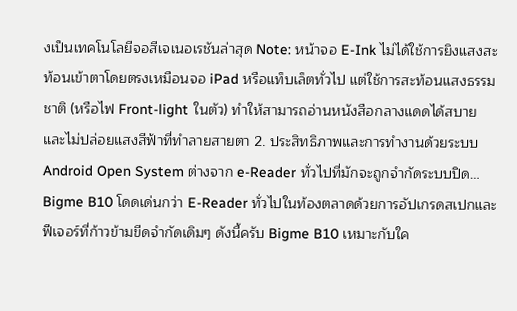งเป็นเทคโนโลยีจอสีเจเนอเรชันล่าสุด Note: หน้าจอ E-Ink ไม่ได้ใช้การยิงแสงสะท้อนเข้าตาโดยตรงเหมือนจอ iPad หรือแท็บเล็ตทั่วไป แต่ใช้การสะท้อนแสงธรรมชาติ (หรือไฟ Front-light ในตัว) ทำให้สามารถอ่านหนังสือกลางแดดได้สบาย และไม่ปล่อยแสงสีฟ้าที่ทำลายสายตา 2. ประสิทธิภาพและการทำงานด้วยระบบ Android Open System ต่างจาก e-Reader ทั่วไปที่มักจะถูกจำกัดระบบปิด…
Bigme B10 โดดเด่นกว่า E-Reader ทั่วไปในท้องตลาดด้วยการอัปเกรดสเปกและฟีเจอร์ที่ก้าวข้ามขีดจำกัดเดิมๆ ดังนี้ครับ Bigme B10 เหมาะกับใค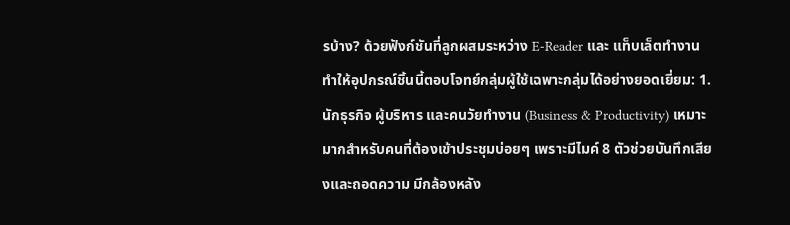รบ้าง? ด้วยฟังก์ชันที่ลูกผสมระหว่าง E-Reader และ แท็บเล็ตทำงาน ทำให้อุปกรณ์ชิ้นนี้ตอบโจทย์กลุ่มผู้ใช้เฉพาะกลุ่มได้อย่างยอดเยี่ยม: 1. นักธุรกิจ ผู้บริหาร และคนวัยทำงาน (Business & Productivity) เหมาะมากสำหรับคนที่ต้องเข้าประชุมบ่อยๆ เพราะมีไมค์ 8 ตัวช่วยบันทึกเสียงและถอดความ มีกล้องหลัง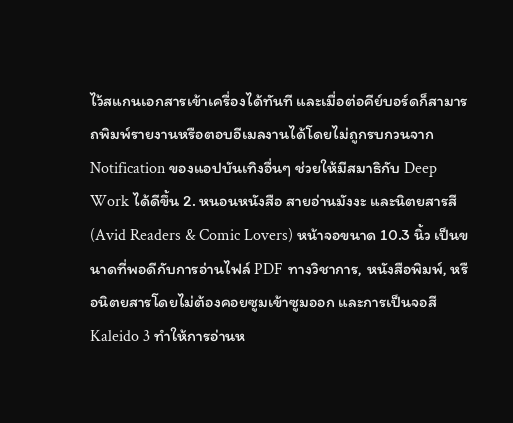ไว้สแกนเอกสารเข้าเครื่องได้ทันที และเมื่อต่อคีย์บอร์ดก็สามารถพิมพ์รายงานหรือตอบอีเมลงานได้โดยไม่ถูกรบกวนจาก Notification ของแอปบันเทิงอื่นๆ ช่วยให้มีสมาธิกับ Deep Work ได้ดีขึ้น 2. หนอนหนังสือ สายอ่านมังงะ และนิตยสารสี (Avid Readers & Comic Lovers) หน้าจอขนาด 10.3 นิ้ว เป็นขนาดที่พอดีกับการอ่านไฟล์ PDF ทางวิชาการ, หนังสือพิมพ์, หรือนิตยสารโดยไม่ต้องคอยซูมเข้าซูมออก และการเป็นจอสี Kaleido 3 ทำให้การอ่านห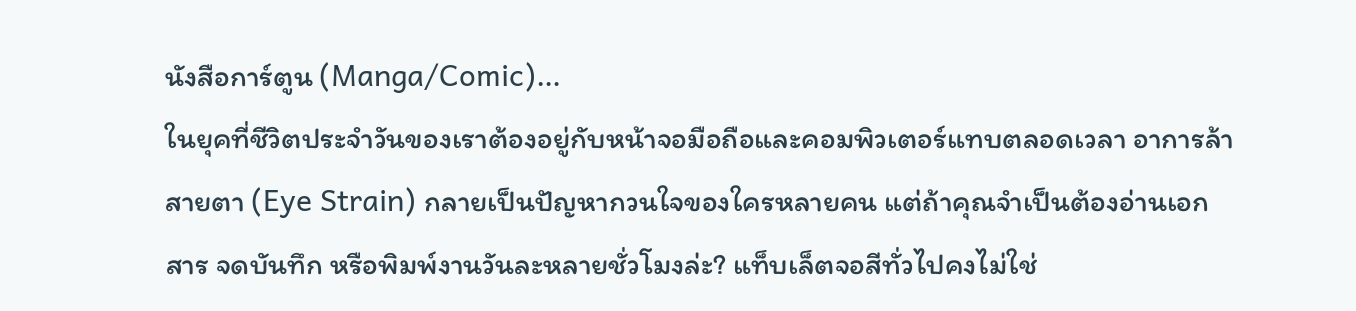นังสือการ์ตูน (Manga/Comic)…
ในยุคที่ชีวิตประจำวันของเราต้องอยู่กับหน้าจอมือถือและคอมพิวเตอร์แทบตลอดเวลา อาการล้าสายตา (Eye Strain) กลายเป็นปัญหากวนใจของใครหลายคน แต่ถ้าคุณจำเป็นต้องอ่านเอกสาร จดบันทึก หรือพิมพ์งานวันละหลายชั่วโมงล่ะ? แท็บเล็ตจอสีทั่วไปคงไม่ใช่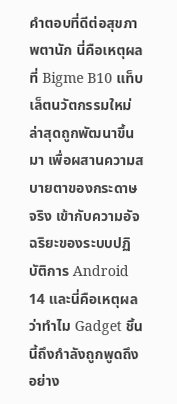คำตอบที่ดีต่อสุขภาพตานัก นี่คือเหตุผลที่ Bigme B10 แท็บเล็ตนวัตกรรมใหม่ล่าสุดถูกพัฒนาขึ้นมา เพื่อผสานความสบายตาของกระดาษจริง เข้ากับความอัจฉริยะของระบบปฏิบัติการ Android 14 และนี่คือเหตุผลว่าทำไม Gadget ชิ้นนี้ถึงกำลังถูกพูดถึงอย่าง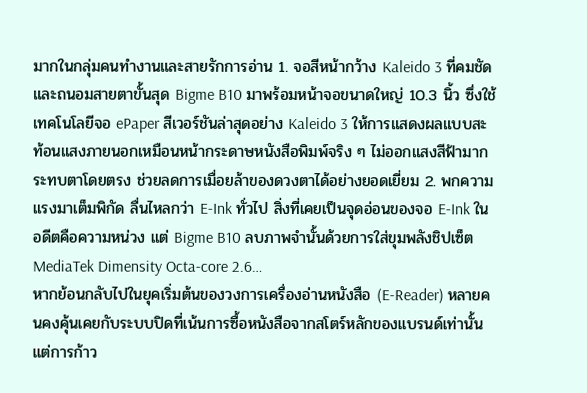มากในกลุ่มคนทำงานและสายรักการอ่าน 1. จอสีหน้ากว้าง Kaleido 3 ที่คมชัดและถนอมสายตาขั้นสุด Bigme B10 มาพร้อมหน้าจอขนาดใหญ่ 10.3 นิ้ว ซึ่งใช้เทคโนโลยีจอ ePaper สีเวอร์ชันล่าสุดอย่าง Kaleido 3 ให้การแสดงผลแบบสะท้อนแสงภายนอกเหมือนหน้ากระดาษหนังสือพิมพ์จริง ๆ ไม่ออกแสงสีฟ้ามากระทบตาโดยตรง ช่วยลดการเมื่อยล้าของดวงตาได้อย่างยอดเยี่ยม 2. พกความแรงมาเต็มพิกัด ลื่นไหลกว่า E-Ink ทั่วไป สิ่งที่เคยเป็นจุดอ่อนของจอ E-Ink ในอดีตคือความหน่วง แต่ Bigme B10 ลบภาพจำนั้นด้วยการใส่ขุมพลังชิปเซ็ต MediaTek Dimensity Octa-core 2.6…
หากย้อนกลับไปในยุคเริ่มต้นของวงการเครื่องอ่านหนังสือ (E-Reader) หลายคนคงคุ้นเคยกับระบบปิดที่เน้นการซื้อหนังสือจากสโตร์หลักของแบรนด์เท่านั้น แต่การก้าว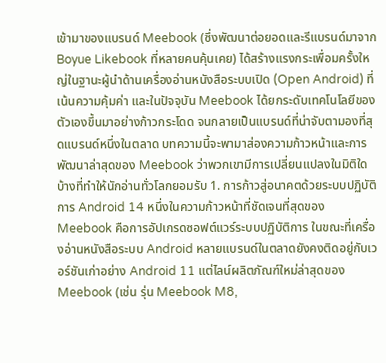เข้ามาของแบรนด์ Meebook (ซึ่งพัฒนาต่อยอดและรีแบรนด์มาจาก Boyue Likebook ที่หลายคนคุ้นเคย) ได้สร้างแรงกระเพื่อมครั้งใหญ่ในฐานะผู้นำด้านเครื่องอ่านหนังสือระบบเปิด (Open Android) ที่เน้นความคุ้มค่า และในปัจจุบัน Meebook ได้ยกระดับเทคโนโลยีของตัวเองขึ้นมาอย่างก้าวกระโดด จนกลายเป็นแบรนด์ที่น่าจับตามองที่สุดแบรนด์หนึ่งในตลาด บทความนี้จะพามาส่องความก้าวหน้าและการพัฒนาล่าสุดของ Meebook ว่าพวกเขามีการเปลี่ยนแปลงในมิติใดบ้างที่ทำให้นักอ่านทั่วโลกยอมรับ 1. การก้าวสู่อนาคตด้วยระบบปฏิบัติการ Android 14 หนึ่งในความก้าวหน้าที่ชัดเจนที่สุดของ Meebook คือการอัปเกรดซอฟต์แวร์ระบบปฏิบัติการ ในขณะที่เครื่องอ่านหนังสือระบบ Android หลายแบรนด์ในตลาดยังคงติดอยู่กับเวอร์ชันเก่าอย่าง Android 11 แต่ไลน์ผลิตภัณฑ์ใหม่ล่าสุดของ Meebook (เช่น รุ่น Meebook M8,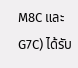M8C และ G7C) ได้รับ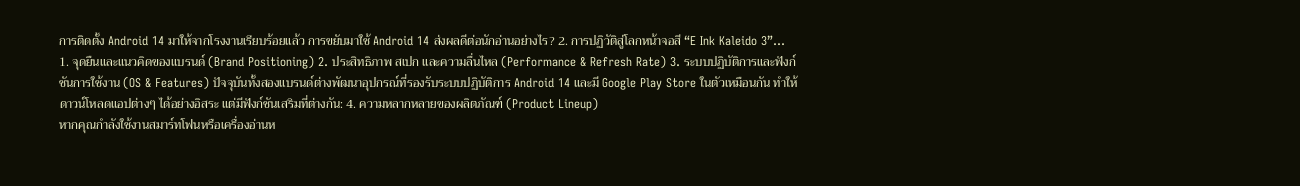การติดตั้ง Android 14 มาให้จากโรงงานเรียบร้อยแล้ว การขยับมาใช้ Android 14 ส่งผลดีต่อนักอ่านอย่างไร? 2. การปฏิวัติสู่โลกหน้าจอสี “E Ink Kaleido 3”…
1. จุดยืนและแนวคิดของแบรนด์ (Brand Positioning) 2. ประสิทธิภาพ สเปก และความลื่นไหล (Performance & Refresh Rate) 3. ระบบปฏิบัติการและฟังก์ชันการใช้งาน (OS & Features) ปัจจุบันทั้งสองแบรนด์ต่างพัฒนาอุปกรณ์ที่รองรับระบบปฏิบัติการ Android 14 และมี Google Play Store ในตัวเหมือนกัน ทำให้ดาวน์โหลดแอปต่างๆ ได้อย่างอิสระ แต่มีฟังก์ชันเสริมที่ต่างกัน: 4. ความหลากหลายของผลิตภัณฑ์ (Product Lineup)
หากคุณกำลังใช้งานสมาร์ทโฟนหรือเครื่องอ่านห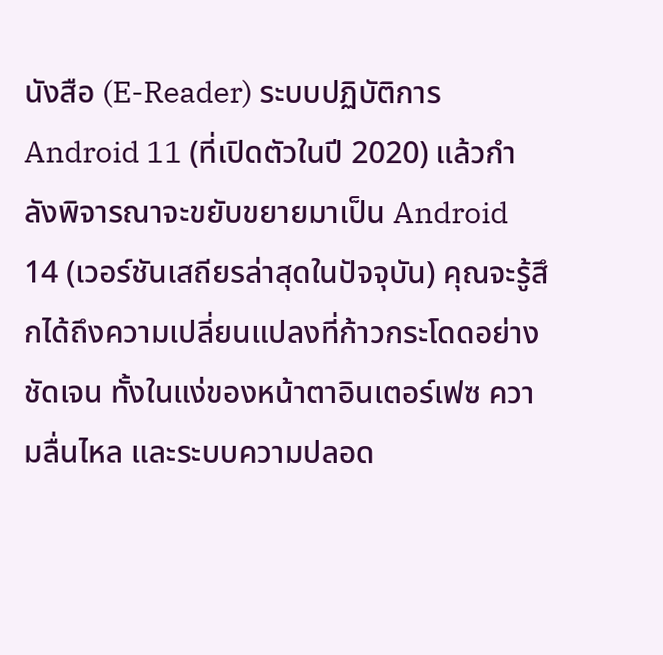นังสือ (E-Reader) ระบบปฏิบัติการ Android 11 (ที่เปิดตัวในปี 2020) แล้วกำลังพิจารณาจะขยับขยายมาเป็น Android 14 (เวอร์ชันเสถียรล่าสุดในปัจจุบัน) คุณจะรู้สึกได้ถึงความเปลี่ยนแปลงที่ก้าวกระโดดอย่างชัดเจน ทั้งในแง่ของหน้าตาอินเตอร์เฟซ ความลื่นไหล และระบบความปลอด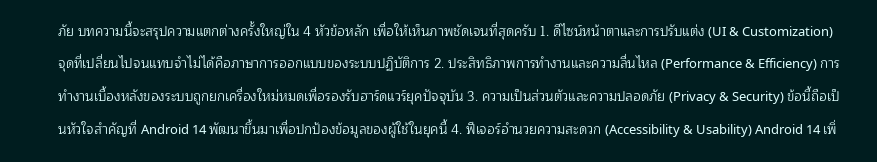ภัย บทความนี้จะสรุปความแตกต่างครั้งใหญ่ใน 4 หัวข้อหลัก เพื่อให้เห็นภาพชัดเจนที่สุดครับ 1. ดีไซน์หน้าตาและการปรับแต่ง (UI & Customization) จุดที่เปลี่ยนไปจนแทบจำไม่ได้คือภาษาการออกแบบของระบบปฏิบัติการ 2. ประสิทธิภาพการทำงานและความลื่นไหล (Performance & Efficiency) การทำงานเบื้องหลังของระบบถูกยกเครื่องใหม่หมดเพื่อรองรับฮาร์ดแวร์ยุคปัจจุบัน 3. ความเป็นส่วนตัวและความปลอดภัย (Privacy & Security) ข้อนี้ถือเป็นหัวใจสำคัญที่ Android 14 พัฒนาขึ้นมาเพื่อปกป้องข้อมูลของผู้ใช้ในยุคนี้ 4. ฟีเจอร์อำนวยความสะดวก (Accessibility & Usability) Android 14 เพิ่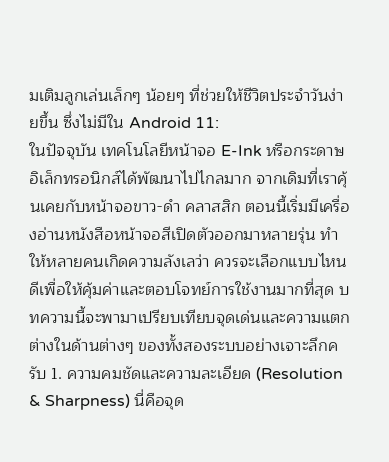มเติมลูกเล่นเล็กๆ น้อยๆ ที่ช่วยให้ชีวิตประจำวันง่ายขึ้น ซึ่งไม่มีใน Android 11:
ในปัจจุบัน เทคโนโลยีหน้าจอ E-Ink หรือกระดาษอิเล็กทรอนิกส์ได้พัฒนาไปไกลมาก จากเดิมที่เราคุ้นเคยกับหน้าจอขาว-ดำ คลาสสิก ตอนนี้เริ่มมีเครื่องอ่านหนังสือหน้าจอสีเปิดตัวออกมาหลายรุ่น ทำให้หลายคนเกิดความลังเลว่า ควรจะเลือกแบบไหนดีเพื่อให้คุ้มค่าและตอบโจทย์การใช้งานมากที่สุด บทความนี้จะพามาเปรียบเทียบจุดเด่นและความแตกต่างในด้านต่างๆ ของทั้งสองระบบอย่างเจาะลึกครับ 1. ความคมชัดและความละเอียด (Resolution & Sharpness) นี่คือจุด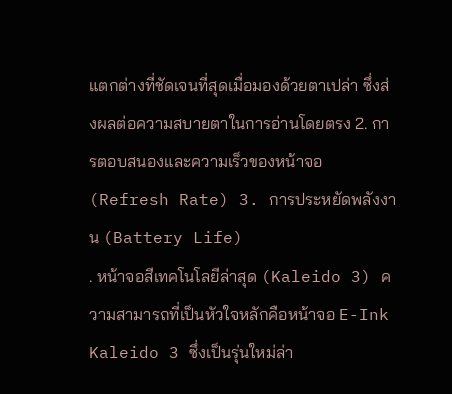แตกต่างที่ชัดเจนที่สุดเมื่อมองด้วยตาเปล่า ซึ่งส่งผลต่อความสบายตาในการอ่านโดยตรง 2. การตอบสนองและความเร็วของหน้าจอ (Refresh Rate) 3. การประหยัดพลังงาน (Battery Life)
. หน้าจอสีเทคโนโลยีล่าสุด (Kaleido 3) ความสามารถที่เป็นหัวใจหลักคือหน้าจอ E-Ink Kaleido 3 ซึ่งเป็นรุ่นใหม่ล่า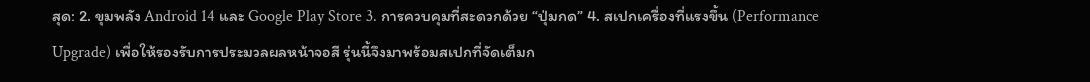สุด: 2. ขุมพลัง Android 14 และ Google Play Store 3. การควบคุมที่สะดวกด้วย “ปุ่มกด” 4. สเปกเครื่องที่แรงขึ้น (Performance Upgrade) เพื่อให้รองรับการประมวลผลหน้าจอสี รุ่นนี้จึงมาพร้อมสเปกที่จัดเต็มก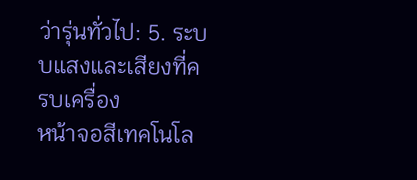ว่ารุ่นทั่วไป: 5. ระบบแสงและเสียงที่ครบเครื่อง
หน้าจอสีเทคโนโล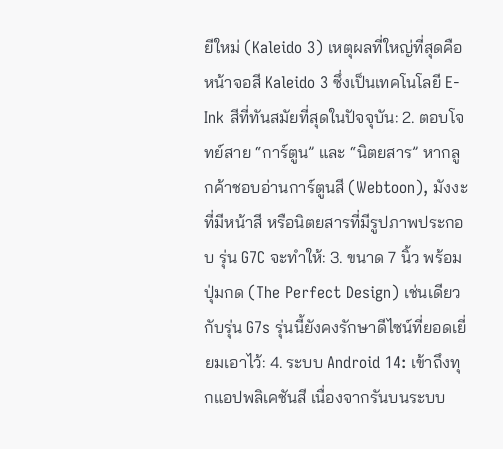ยีใหม่ (Kaleido 3) เหตุผลที่ใหญ่ที่สุดคือหน้าจอสี Kaleido 3 ซึ่งเป็นเทคโนโลยี E-Ink สีที่ทันสมัยที่สุดในปัจจุบัน: 2. ตอบโจทย์สาย “การ์ตูน” และ “นิตยสาร” หากลูกค้าชอบอ่านการ์ตูนสี (Webtoon), มังงะที่มีหน้าสี หรือนิตยสารที่มีรูปภาพประกอบ รุ่น G7C จะทำให้: 3. ขนาด 7 นิ้ว พร้อมปุ่มกด (The Perfect Design) เช่นเดียวกับรุ่น G7s รุ่นนี้ยังคงรักษาดีไซน์ที่ยอดเยี่ยมเอาไว้: 4. ระบบ Android 14: เข้าถึงทุกแอปพลิเคชันสี เนื่องจากรันบนระบบ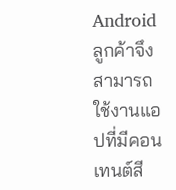Android ลูกค้าจึงสามารถใช้งานแอปที่มีคอนเทนต์สี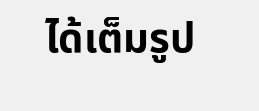ได้เต็มรูป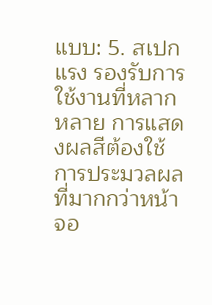แบบ: 5. สเปกแรง รองรับการใช้งานที่หลากหลาย การแสดงผลสีต้องใช้การประมวลผลที่มากกว่าหน้าจอ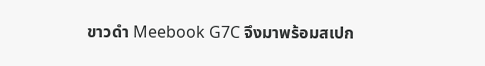ขาวดำ Meebook G7C จึงมาพร้อมสเปก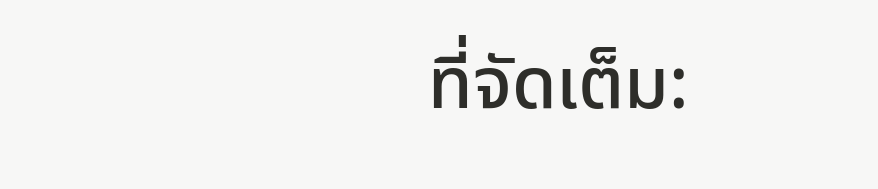ที่จัดเต็ม: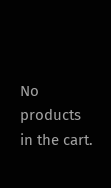No products in the cart.